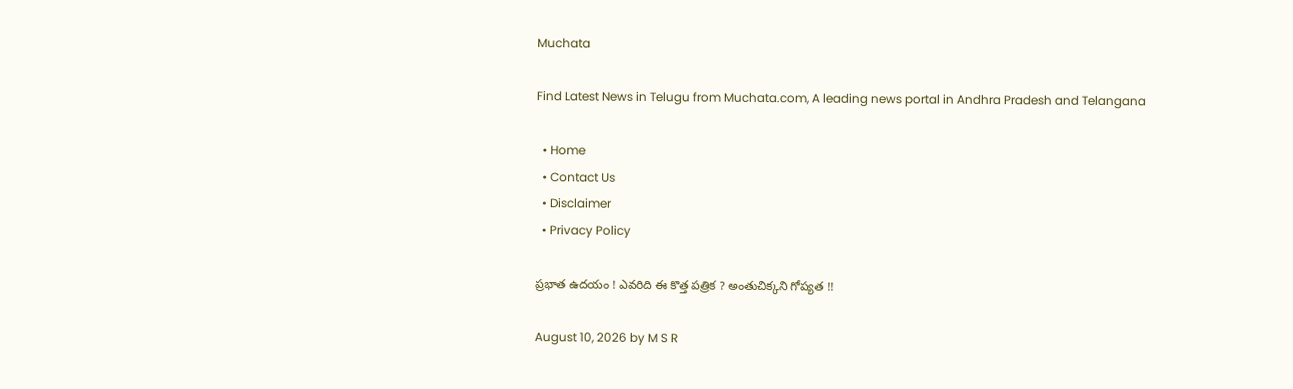Muchata

Find Latest News in Telugu from Muchata.com, A leading news portal in Andhra Pradesh and Telangana

  • Home
  • Contact Us
  • Disclaimer
  • Privacy Policy

ప్రభాత ఉదయం ! ఎవరిది ఈ కొత్త పత్రిక ? అంతుచిక్కని గోప్యత !!

August 10, 2026 by M S R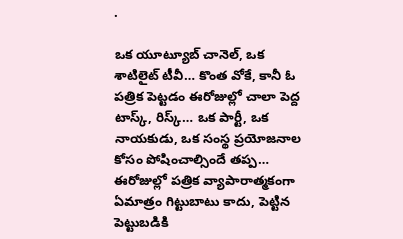.

ఒక యూట్యూబ్ చానెల్, ఒక శాటిలైట్ టీవీ… కొంత వోకే, కానీ ఓ పత్రిక పెట్టడం ఈరోజుల్లో చాలా పెద్ద టాస్క్, రిస్క్… ఒక పార్టీ, ఒక నాయకుడు, ఒక సంస్థ ప్రయోజనాల కోసం పోషించాల్సిందే తప్ప… ఈరోజుల్లో పత్రిక వ్యాపారాత్మకంగా ఏమాత్రం గిట్టుబాటు కాదు, పెట్టిన పెట్టుబడికి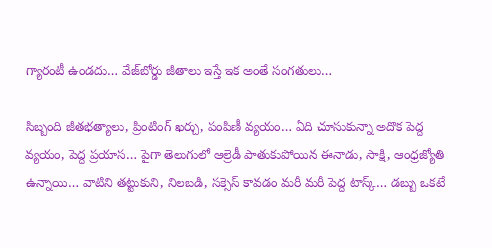గ్యారంటీ ఉండదు… వేజ్‌బోర్డు జీతాలు ఇస్తే ఇక అంతే సంగతులు…

సిబ్బంది జీతభత్యాలు, ప్రింటింగ్ ఖర్చు, పంపిణీ వ్యయం… ఏది చూసుకున్నా అదొక పెద్ద వ్యయం, పెద్ద ప్రయాస… పైగా తెలుగులో ఆల్రెడీ పాతుకుపోయిన ఈనాడు, సాక్షి, ఆంధ్రజ్యోతి ఉన్నాయి… వాటిని తట్టుకుని, నిలబడి, సక్సెస్ కావడం మరీ మరీ పెద్ద టాస్క్… డబ్బు ఒకటే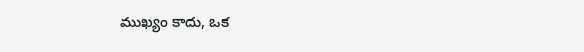ముఖ్యం కాదు, ఒక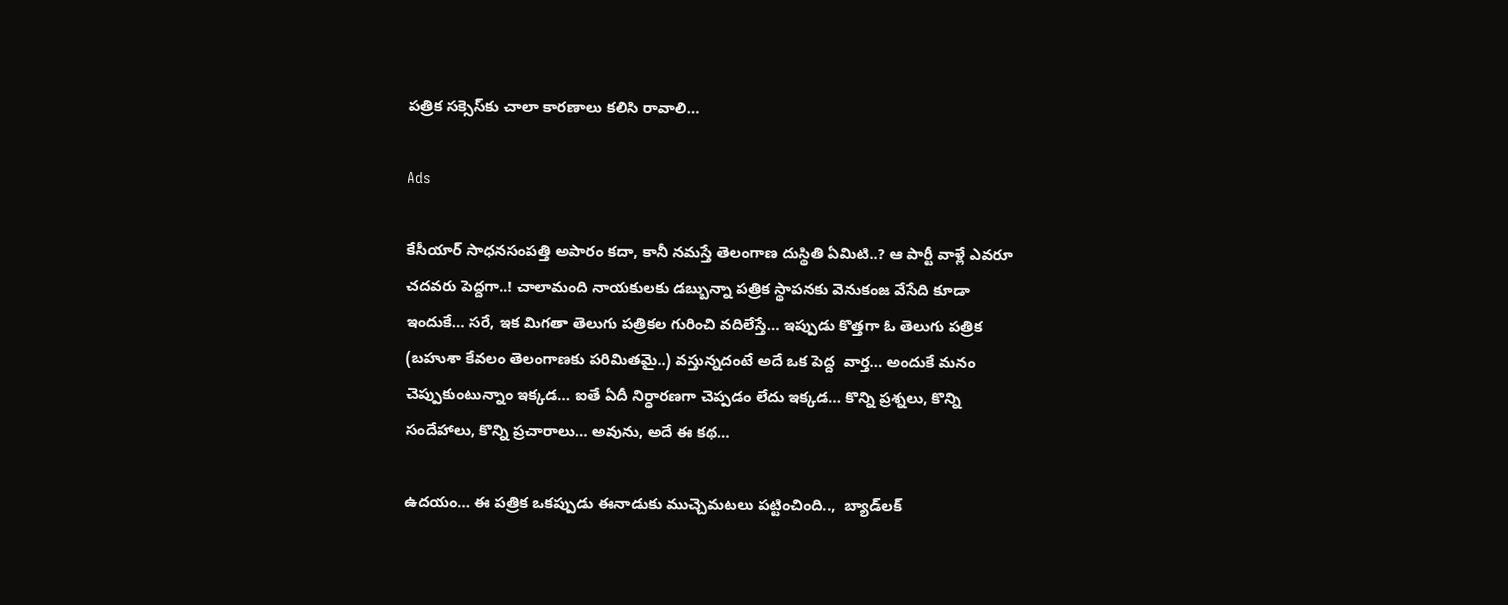పత్రిక సక్సెస్‌కు చాలా కారణాలు కలిసి రావాలి…

Ads

కేసీయార్ సాధనసంపత్తి అపారం కదా, కానీ నమస్తే తెలంగాణ దుస్థితి ఏమిటి..? ఆ పార్టీ వాళ్లే ఎవరూ చదవరు పెద్దగా..! చాలామంది నాయకులకు డబ్బున్నా పత్రిక స్థాపనకు వెనుకంజ వేసేది కూడా ఇందుకే… సరే, ఇక మిగతా తెలుగు పత్రికల గురించి వదిలేస్తే… ఇప్పుడు కొత్తగా ఓ తెలుగు పత్రిక (బహుశా కేవలం తెలంగాణకు పరిమితమై..) వస్తున్నదంటే అదే ఒక పెద్ద  వార్త… అందుకే మనం చెప్పుకుంటున్నాం ఇక్కడ… ఐతే ఏదీ నిర్ధారణగా చెప్పడం లేదు ఇక్కడ… కొన్ని ప్రశ్నలు, కొన్ని సందేహాలు, కొన్ని ప్రచారాలు… అవును, అదే ఈ కథ…

ఉదయం… ఈ పత్రిక ఒకప్పుడు ఈనాడుకు ముచ్చెమటలు పట్టించింది..,  బ్యాడ్‌‌లక్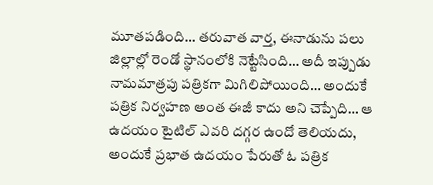మూతపడింది… తరువాత వార్త, ఈనాడును పలు జిల్లాల్లో రెండో స్థానంలోకి నెట్టేసింది… అదీ ఇప్పుడు నామమాత్రపు పత్రికగా మిగిలిపోయింది… అందుకే పత్రిక నిర్వహణ అంత ఈజీ కాదు అని చెప్పేది… ఆ ఉదయం టైటిల్ ఎవరి దగ్గర ఉందో తెలియదు, అందుకే ప్రభాత ఉదయం పేరుతో ఓ పత్రిక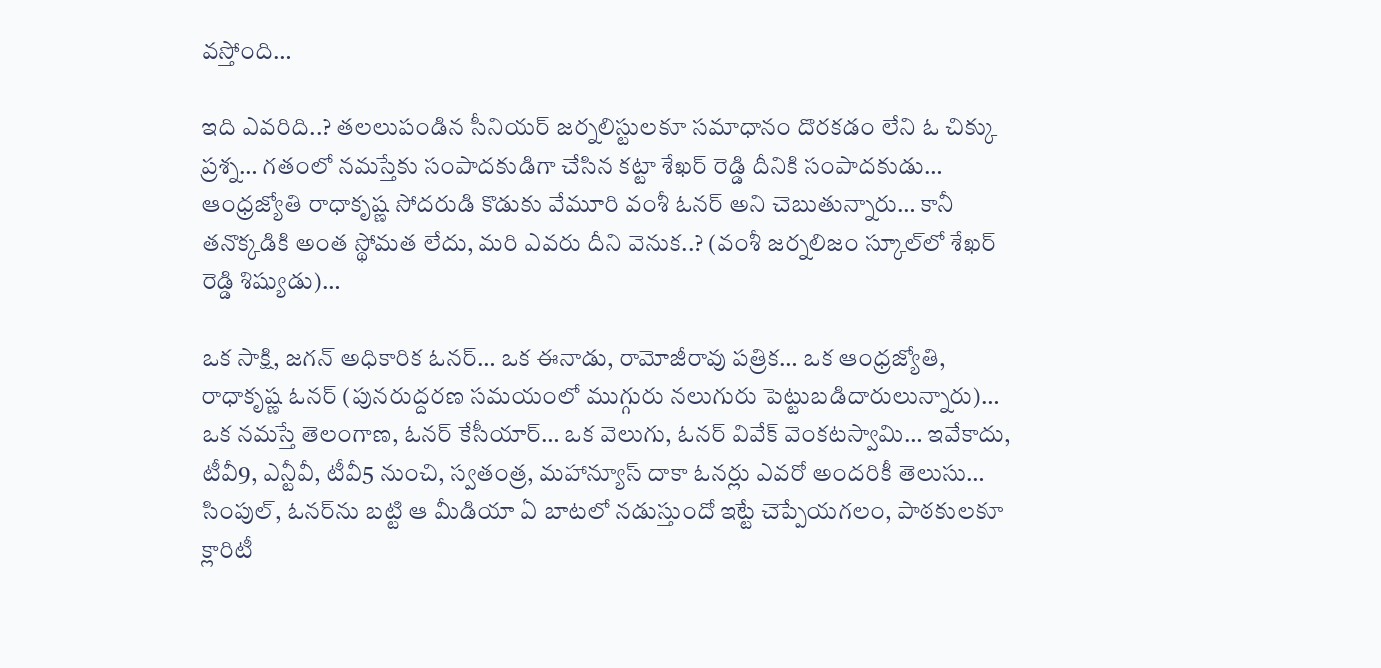వస్తోంది…

ఇది ఎవరిది..? తలలుపండిన సీనియర్ జర్నలిస్టులకూ సమాధానం దొరకడం లేని ఓ చిక్కు ప్రశ్న… గతంలో నమస్తేకు సంపాదకుడిగా చేసిన కట్టా శేఖర్ రెడ్డి దీనికి సంపాదకుడు… ఆంధ్రజ్యోతి రాధాకృష్ణ సోదరుడి కొడుకు వేమూరి వంశీ ఓనర్ అని చెబుతున్నారు… కానీ తనొక్కడికి అంత స్థోమత లేదు, మరి ఎవరు దీని వెనుక..? (వంశీ జర్నలిజం స్కూల్‌లో శేఖర్ రెడ్డి శిష్యుడు)…

ఒక సాక్షి, జగన్ అధికారిక ఓనర్… ఒక ఈనాడు, రామోజీరావు పత్రిక… ఒక ఆంధ్రజ్యోతి, రాధాకృష్ణ ఓనర్ (పునరుద్దరణ సమయంలో ముగ్గురు నలుగురు పెట్టుబడిదారులున్నారు)… ఒక నమస్తే తెలంగాణ, ఓనర్ కేసీయార్… ఒక వెలుగు, ఓనర్ వివేక్ వెంకటస్వామి… ఇవేకాదు, టీవీ9, ఎన్టీవీ, టీవీ5 నుంచి, స్వతంత్ర, మహాన్యూస్ దాకా ఓనర్లు ఎవరో అందరికీ తెలుసు… సింపుల్, ఓనర్‌ను బట్టి ఆ మీడియా ఏ బాటలో నడుస్తుందో ఇట్టే చెప్పేయగలం, పాఠకులకూ క్లారిటీ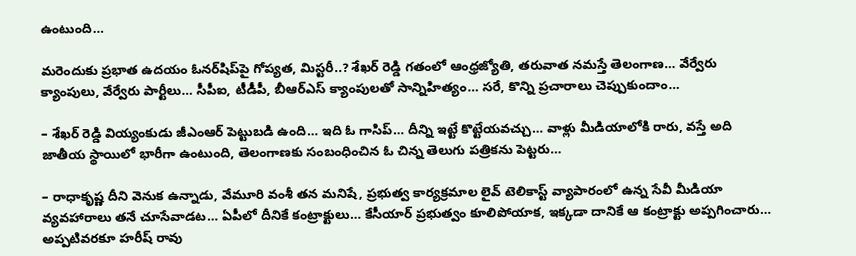ఉంటుంది…

మరెందుకు ప్రభాత ఉదయం ఓనర్‌షిప్‌పై గోప్యత, మిస్టరీ..? శేఖర్ రెడ్డి గతంలో ఆంధ్రజ్యోతి, తరువాత నమస్తే తెలంగాణ… వేర్వేరు క్యాంపులు, వేర్వేరు పార్టీలు… సీపీఐ, టీడీపీ, బీఆర్ఎస్ క్యాంపులతో సాన్నిహిత్యం… సరే, కొన్ని ప్రచారాలు చెప్పుకుందాం…

– శేఖర్ రెడ్డి వియ్యంకుడు జీఎంఆర్ పెట్టుబడి ఉంది… ఇది ఓ గాసిప్… దీన్ని ఇట్టే కొట్టేయవచ్చు… వాళ్లు మీడియాలోకి రారు, వస్తే అది జాతీయ స్థాయిలో భారీగా ఉంటుంది, తెలంగాణకు సంబంధించిన ఓ చిన్న తెలుగు పత్రికను పెట్టరు…

– రాధాకృష్ణ దీని వెనుక ఉన్నాడు, వేమూరి వంశీ తన మనిషే, ప్రభుత్వ కార్యక్రమాల లైవ్ టెలికాస్ట్ వ్యాపారంలో ఉన్న సేవీ మీడియా వ్యవహారాలు తనే చూసేవాడట… ఏపీలో దీనికే కంట్రాక్టులు… కేసీయార్ ప్రభుత్వం కూలిపోయాక, ఇక్కడా దానికే ఆ కంట్రాక్టు అప్పగించారు… అప్పటివరకూ హరీష్ రావు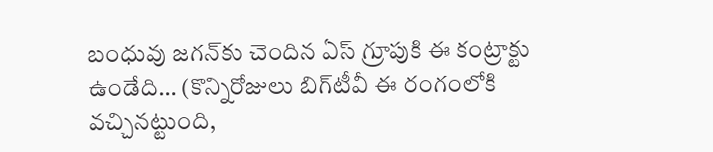బంధువు జగన్‌కు చెందిన ఏస్ గ్రూపుకి ఈ కంట్రాక్టు ఉండేది… (కొన్నిరోజులు బిగ్‌టీవీ ఈ రంగంలోకి వచ్చినట్టుంది,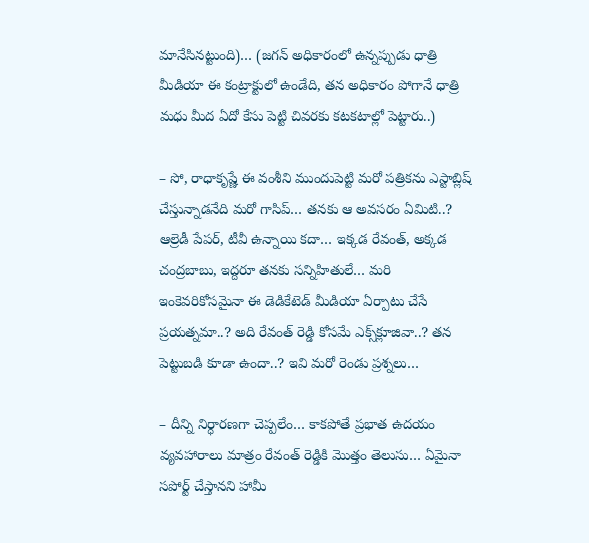మానేసినట్టుంది)… (జగన్ అధికారంలో ఉన్నప్పుడు ధాత్రి మీడియా ఈ కంట్రాక్టులో ఉండేది, తన అధికారం పోగానే ధాత్రి మధు మీద ఏదో కేసు పెట్టి చివరకు కటకటాల్లో పెట్టారు..)

– సో, రాధాకృష్ణే ఈ వంశీని ముందుపెట్టి మరో పత్రికను ఎస్టాబ్లిష్ చేస్తున్నాడనేది మరో గాసిప్… తనకు ఆ అవసరం ఏమిటి..? ఆల్రెడీ పేపర్, టీవీ ఉన్నాయి కదా… ఇక్కడ రేవంత్, అక్కడ చంద్రబాబు, ఇద్దరూ తనకు సన్నిహితులే… మరి ఇంకెవరికోసమైనా ఈ డెడికేటెడ్ మీడియా ఏర్పాటు చేసే ప్రయత్నమా..? అది రేవంత్ రెడ్డి కోసమే ఎక్స్‌క్లూజివా..? తన పెట్టుబడి కూడా ఉందా..? ఇవి మరో రెండు ప్రశ్నలు…

– దీన్ని నిర్ధారణగా చెప్పలేం… కాకపోతే ప్రభాత ఉదయం వ్యవహారాలు మాత్రం రేవంత్ రెడ్డికి మొత్తం తెలుసు… ఏమైనా సపోర్ట్ చేస్తానని హామీ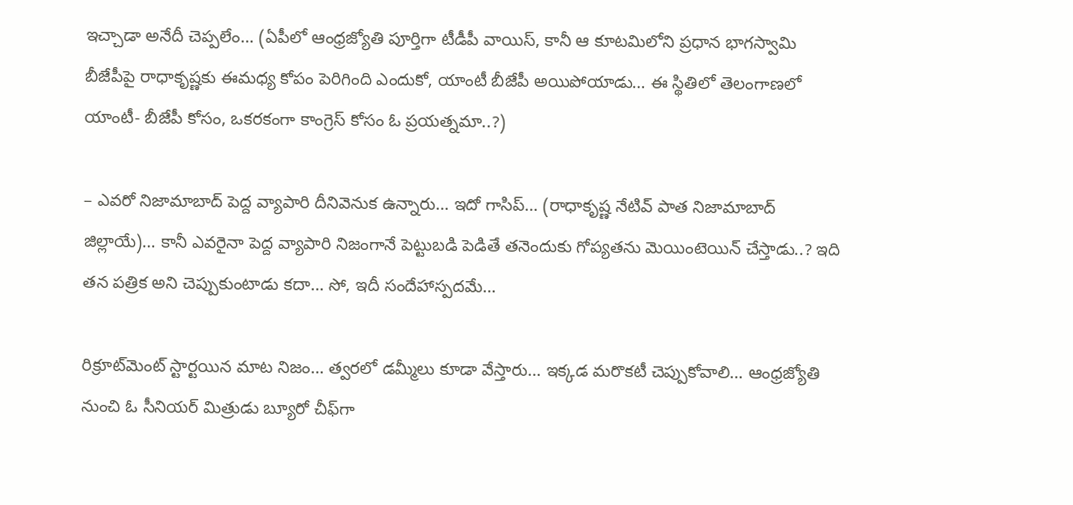ఇచ్చాడా అనేదీ చెప్పలేం… (ఏపీలో ఆంధ్రజ్యోతి పూర్తిగా టీడీపీ వాయిస్, కానీ ఆ కూటమిలోని ప్రధాన భాగస్వామి బీజేపీపై రాధాకృష్ణకు ఈమధ్య కోపం పెరిగింది ఎందుకో, యాంటీ బీజేపీ అయిపోయాడు… ఈ స్థితిలో తెలంగాణలో యాంటీ- బీజేపీ కోసం, ఒకరకంగా కాంగ్రెస్ కోసం ఓ ప్రయత్నమా..?)

– ఎవరో నిజామాబాద్ పెద్ద వ్యాపారి దీనివెనుక ఉన్నారు… ఇదో గాసిప్… (రాధాకృష్ణ నేటివ్ పాత నిజామాబాద్ జిల్లాయే)… కానీ ఎవరైనా పెద్ద వ్యాపారి నిజంగానే పెట్టుబడి పెడితే తనెందుకు గోప్యతను మెయింటెయిన్ చేస్తాడు..? ఇది తన పత్రిక అని చెప్పుకుంటాడు కదా… సో, ఇదీ సందేహాస్పదమే…

రిక్రూట్‌మెంట్ స్టార్టయిన మాట నిజం… త్వరలో డమ్మీలు కూడా వేస్తారు… ఇక్కడ మరొకటీ చెప్పుకోవాలి… ఆంధ్రజ్యోతి నుంచి ఓ సీనియర్ మిత్రుడు బ్యూరో చీఫ్‌గా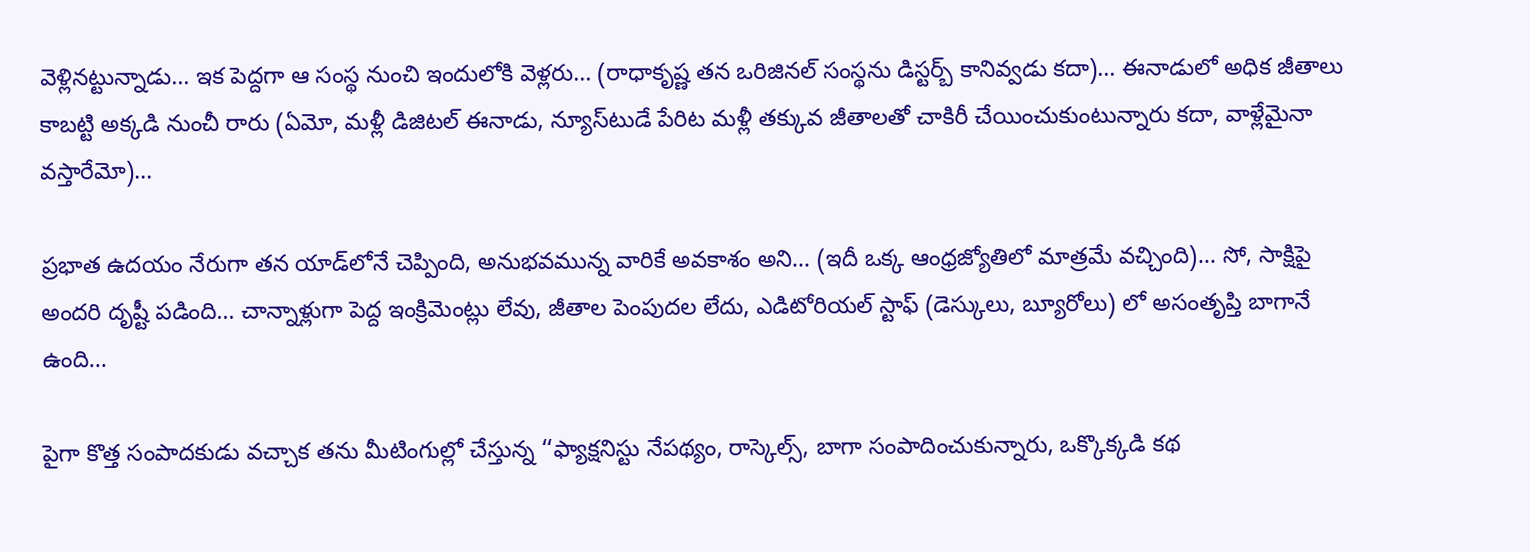వెళ్లినట్టున్నాడు… ఇక పెద్దగా ఆ సంస్థ నుంచి ఇందులోకి వెళ్లరు… (రాధాకృష్ణ తన ఒరిజినల్ సంస్థను డిస్టర్బ్ కానివ్వడు కదా)… ఈనాడులో అధిక జీతాలు కాబట్టి అక్కడి నుంచీ రారు (ఏమో, మళ్లీ డిజిటల్ ఈనాడు, న్యూస్‌టుడే పేరిట మళ్లీ తక్కువ జీతాలతో చాకిరీ చేయించుకుంటున్నారు కదా, వాళ్లేమైనా వస్తారేమో)…

ప్రభాత ఉదయం నేరుగా తన యాడ్‌లోనే చెప్పింది, అనుభవమున్న వారికే అవకాశం అని… (ఇదీ ఒక్క ఆంధ్రజ్యోతిలో మాత్రమే వచ్చింది)… సో, సాక్షిపై అందరి దృష్టీ పడింది… చాన్నాళ్లుగా పెద్ద ఇంక్రిమెంట్లు లేవు, జీతాల పెంపుదల లేదు, ఎడిటోరియల్ స్టాఫ్ (డెస్కులు, బ్యూరోలు) లో అసంతృప్తి బాగానే ఉంది…

పైగా కొత్త సంపాదకుడు వచ్చాక తను మీటింగుల్లో చేస్తున్న ‘‘ఫ్యాక్షనిస్టు నేపథ్యం, రాస్కెల్స్, బాగా సంపాదించుకున్నారు, ఒక్కొక్కడి కథ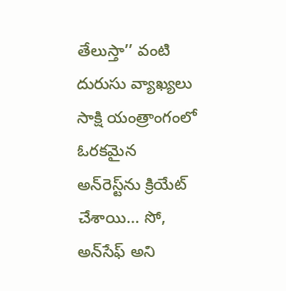తేలుస్తా’’ వంటి దురుసు వ్యాఖ్యలు సాక్షి యంత్రాంగంలో ఓరకమైన అన్‌రెస్ట్‌ను క్రియేట్ చేశాయి… సో, అన్‌సేఫ్ అని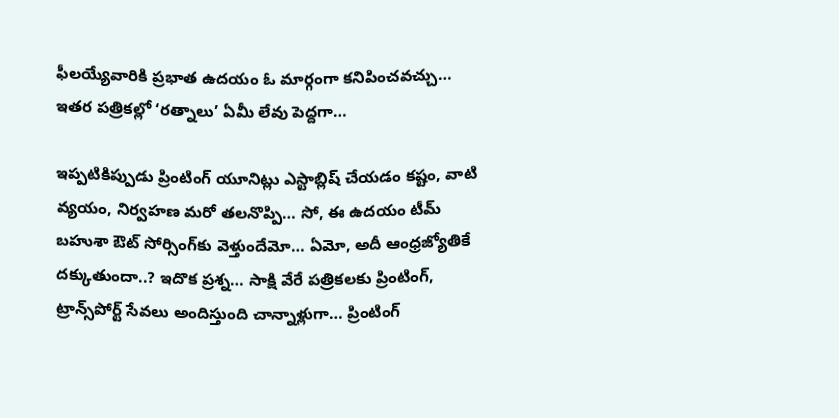ఫీలయ్యేవారికి ప్రభాత ఉదయం ఓ మార్గంగా కనిపించవచ్చు… ఇతర పత్రికల్లో ‘రత్నాలు’ ఏమీ లేవు పెద్దగా…

ఇప్పటికిప్పుడు ప్రింటింగ్ యూనిట్లు ఎస్టాబ్లిష్ చేయడం కష్టం, వాటి వ్యయం, నిర్వహణ మరో తలనొప్పి… సో, ఈ ఉదయం టీమ్ బహుశా ఔట్ సోర్సింగ్‌కు వెళ్తుందేమో… ఏమో, అదీ ఆంధ్రజ్యోతికే దక్కుతుందా..? ఇదొక ప్రశ్న… సాక్షి వేరే పత్రికలకు ప్రింటింగ్, ట్రాన్స్‌పోర్ట్ సేవలు అందిస్తుంది చాన్నాళ్లుగా… ప్రింటింగ్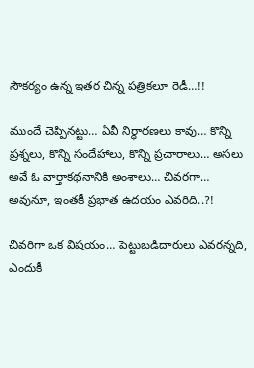సౌకర్యం ఉన్న ఇతర చిన్న పత్రికలూ రెడీ…!!

ముందే చెప్పినట్టు… ఏవీ నిర్ధారణలు కావు… కొన్ని ప్రశ్నలు, కొన్ని సందేహాలు, కొన్ని ప్రచారాలు… అసలు అవే ఓ వార్తాకథనానికి అంశాలు… చివరగా… అవునూ, ఇంతకీ ప్రభాత ఉదయం ఎవరిది..?!

చివరిగా ఒక విషయం… పెట్టుబడిదారులు ఎవరన్నది, ఎందుకీ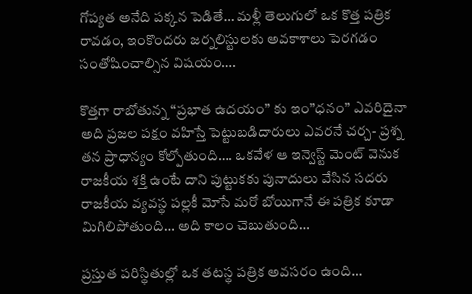గోప్యత అనేది పక్కన పెడితే… మళ్లీ తెలుగులో ఒక కొత్త పత్రిక రావడం, ఇంకొందరు జర్నలిస్టులకు అవకాశాలు పెరగడం సంతోషించాల్సిన విషయం….

కొత్తగా రాబోతున్న “ప్రభాత ఉదయం” కు ఇం”ధనం” ఎవరిదైనా అది ప్రజల పక్షం వహిస్తే పెట్టుబడిదారులు ఎవరనే చర్చ- ప్రశ్న తన ప్రాధాన్యం కోల్పోతుంది…. ఒకవేళ ఆ ఇన్వెస్ట్ మెంట్ వెనుక రాజకీయ శక్తి ఉంటే దాని పుట్టుకకు పునాదులు వేసిన సదరు రాజకీయ వ్యవస్థ పల్లకీ మోసే మరో బోయిగానే ఈ పత్రిక కూడా మిగిలిపోతుంది… అది కాలం చెబుతుంది…

ప్రస్తుత పరిస్థితుల్లో ఒక తటస్థ పత్రిక అవసరం ఉంది…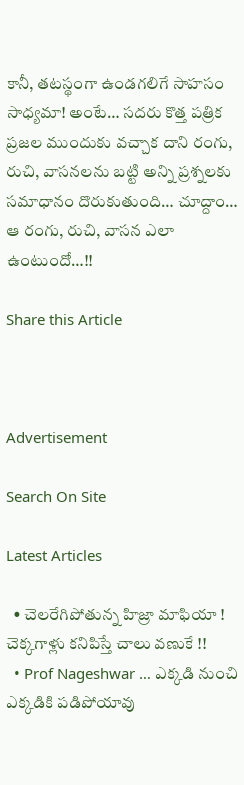కానీ, తటస్థంగా ఉండగలిగే సాహసం సాధ్యమా! అంటే… సదరు కొత్త పత్రిక ప్రజల ముందుకు వచ్చాక దాని రంగు, రుచి, వాసనలను బట్టి అన్ని ప్రశ్నలకు సమాధానం దొరుకుతుంది… చూద్దాం… ఆ రంగు, రుచి, వాసన ఎలా ఉంటుందో…!!

Share this Article



Advertisement

Search On Site

Latest Articles

  • చెలరేగిపోతున్న హిజ్రా మాఫియా ! చెక్కగాళ్లు కనిపిస్తే చాలు వణుకే !!
  • Prof Nageshwar … ఎక్కడి నుంచి ఎక్కడికి పడిపోయావు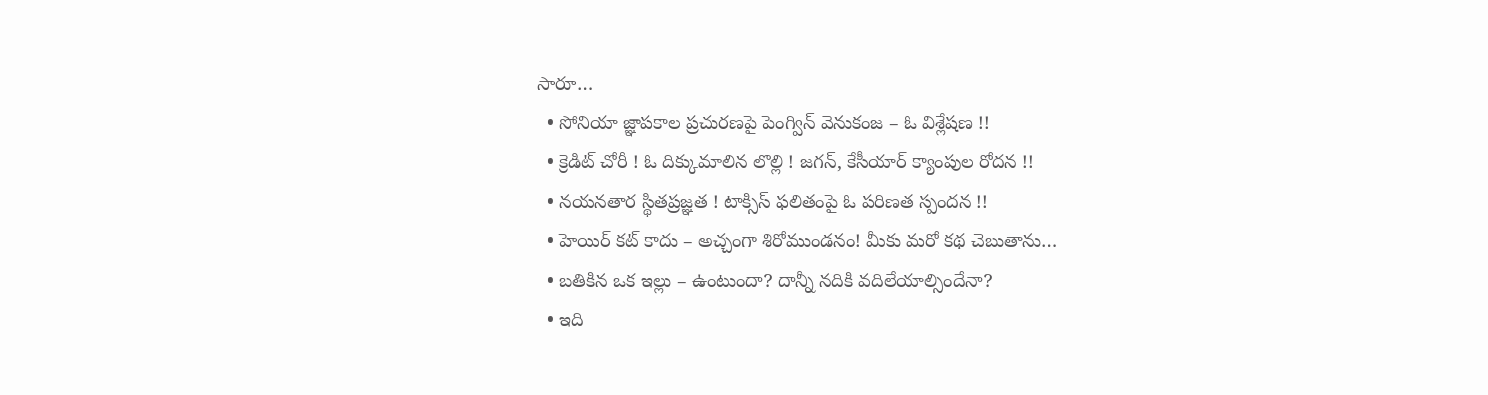సారూ…
  • సోనియా జ్ఞాపకాల ప్రచురణపై పెంగ్విన్ వెనుకంజ – ఓ విశ్లేషణ !!
  • క్రెడిట్ చోరీ ! ఓ దిక్కుమాలిన లొల్లి ! జగన్, కేసీయార్ క్యాంపుల రోదన !!
  • నయనతార స్థితప్రజ్ఞత ! టాక్సిస్ ఫలితంపై ఓ పరిణత స్పందన !!
  • హెయిర్ కట్ కాదు – అచ్చంగా శిరోముండనం! మీకు మరో కథ చెబుతాను…
  • బతికిన ఒక ఇల్లు – ఉంటుందా? దాన్నీ నదికి వదిలేయాల్సిందేనా?
  • ఇది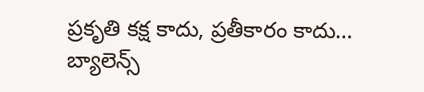ప్రకృతి కక్ష కాదు, ప్రతీకారం కాదు… బ్యాలెన్స్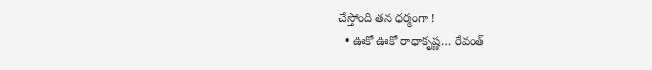చేస్తోంది తన ధర్మంగా !
  • ఊకో ఊకో రాధాకృష్ణ… రేవంత్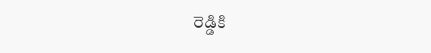రెడ్డికి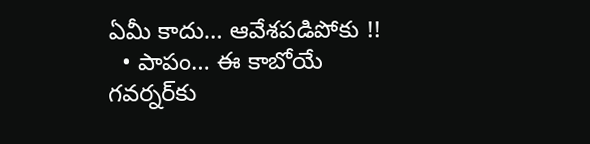ఏమీ కాదు… ఆవేశపడిపోకు !!
  • పాపం… ఈ కాబోయే గవర్నర్‌కు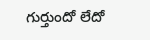గుర్తుందో లేదో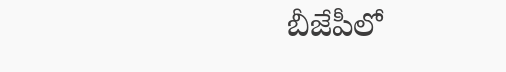బీజేపీలో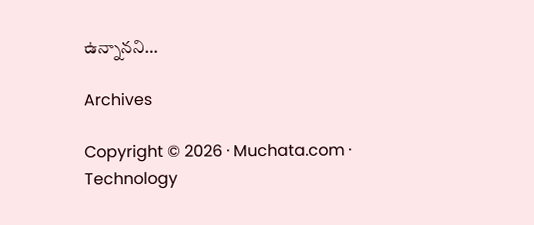ఉన్నానని…

Archives

Copyright © 2026 · Muchata.com · Technology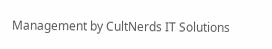Management by CultNerds IT Solutions